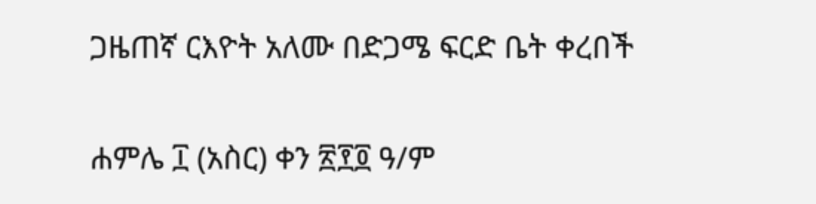ጋዜጠኛ ርእዮት አለሙ በድጋሜ ፍርድ ቤት ቀረበች

ሐምሌ ፲ (አስር) ቀን ፳፻፬ ዓ/ም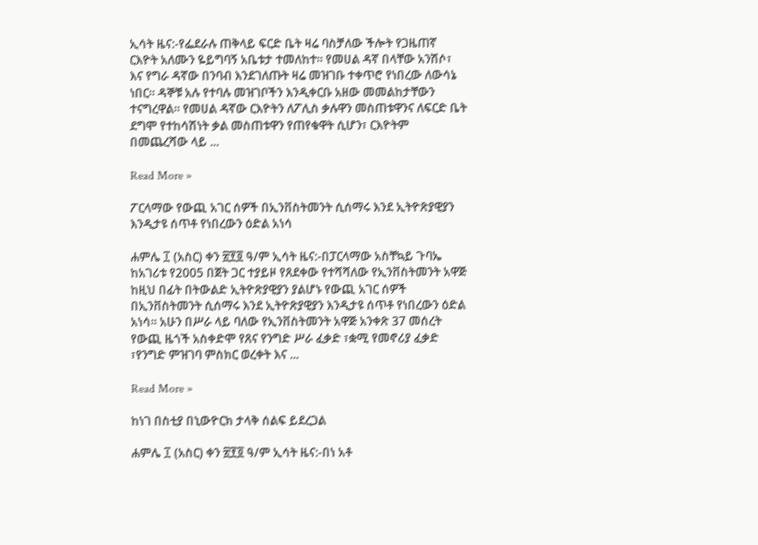ኢሳት ዜና:-የፌደራሉ ጠቅላይ ፍርድ ቤት ዛሬ ባስቻለው ችሎት የጋዜጠኛ ርእዮት አለሙን ዬይግባኝ አቤቱታ ተመለከተ። የመሀል ዳኛ በላቸው አንሽሶ፣ እና የግራ ዳኛው በንባብ እንደገለጡት ዛሬ መዝገቡ ተቀጥሮ የነበረው ለውሳኔ ነበር። ዳኞቹ አሉ የተባሉ መዝገቦችን እንዲቀርቡ አዘው መመልከታቸውን ተናግረዋል። የመሀል ዳኛው ርእዮትን ለፖሊስ ቃሉዋን መስጠቱዋንና ለፍርድ ቤት ደግሞ የተከሳሽነት ቃል መስጠቱዋን የጠየቁዋት ሲሆን፣ ርእዮትም በመጨረሻው ላይ ...

Read More »

ፖርላማው የውጪ አገር ሰዎች በኢንቨስትመንት ሲሰማሩ እንደ ኢትዮጽያዊያን እንዲታዩ ሰጥቶ የነበረውን ዕድል አነሳ

ሐምሌ ፲ (አስር) ቀን ፳፻፬ ዓ/ም ኢሳት ዜና:-በፓርላማው አስቸኳይ ጉባኤ ከአገሪቱ የ2005 በጀት ጋር ተያይዞ የጸደቀው የተሻሻለው የኢንቨስትመንት አዋጅ ከዚህ በፊት በትውልድ ኢትዮጽያዊያን ያልሆኑ የውጪ አገር ሰዎች በኢንቨስትመንት ሲሰማሩ እንደ ኢትዮጽያዊያን እንዲታዩ ሰጥቶ የነበረውን ዕድል አነሳ፡፡ አሁን በሥራ ላይ ባለው የኢንቨስትመንት አዋጅ አንቀጽ 37 መሰረት የውጪ ዜጎች አስቀድሞ የጸና የንግድ ሥራ ፈቃድ ፣ቋሚ የመኖሪያ ፈቃድ ፣የንግድ ምዝገባ ምስክር ወረቀት እና ...

Read More »

ከነገ በስቲያ በኒውዮርክ ታላቅ ሰልፍ ይደረጋል

ሐምሌ ፲ (አስር) ቀን ፳፻፬ ዓ/ም ኢሳት ዜና:-በነ አቶ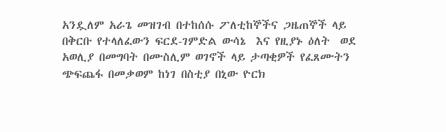አንዷለም አራጌ መዝገብ በተከሰሱ ፖለቲከኞችና ጋዜጠኞች ላይ በቅርቡ የተላለፈውን ፍርደ-ገምድል ውሳኔ  እና የዚያኑ ዕለት  ወደ አወሊያ በመግባት በሙስሊም ወገኖች ላይ ታጣቂዎች የፈጸሙትን ጭፍጨፋ በመቃወም ከነገ በስቲያ በኒው ዮርክ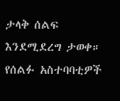ታላቅ ሰልፍ እንደሚደረግ ታወቀ። የሰልፉ አስተባባቲዎች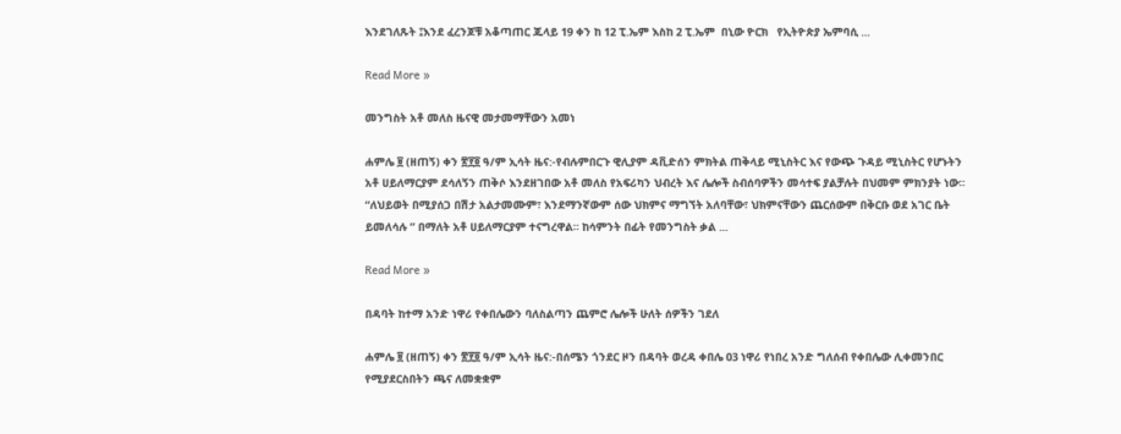እንደገለጹት ፤እንደ ፈረንጆቹ አቆጣጠር ጁላይ 19 ቀን ከ 12 ፒ.ኤም እስከ 2 ፒ.ኤም  በኒው ዮርክ   የኢትዮጵያ ኤምባሲ ...

Read More »

መንግስት አቶ መለስ ዜናዊ መታመማቸውን አመነ

ሐምሌ ፱ (ዘጠኝ) ቀን ፳፻፬ ዓ/ም ኢሳት ዜና:-የብሉምበርጉ ዊሊያም ዳቪድሰን ምክትል ጠቅላይ ሚኒስትር እና የውጭ ጉዳይ ሚኒስትር የሆኑትን አቶ ሀይለማርያም ደሳለኝን ጠቅሶ እንደዘገበው አቶ መለስ የአፍሪካን ህብረት እና ሌሎች ስብሰባዎችን መሳተፍ ያልቻሉት በህመም ምክንያት ነው። “ለህይወት በሚያሰጋ በሽታ አልታመሙም፣ እንደማንኛውም ሰው ህክምና ማግኘት አለባቸው፣ ህክምናቸውን ጨርሰውም በቅርቡ ወደ አገር ቤት ይመለሳሉ ” በማለት አቶ ሀይለማርያም ተናግረዋል። ከሳምንት በፊት የመንግስት ቃል ...

Read More »

በዳባት ከተማ አንድ ነዋሪ የቀበሌውን ባለስልጣን ጨምሮ ሌሎች ሁለት ሰዎችን ገደለ

ሐምሌ ፱ (ዘጠኝ) ቀን ፳፻፬ ዓ/ም ኢሳት ዜና:-በሰሜን ጎንደር ዞን በዳባት ወረዳ ቀበሌ 03 ነዋሪ የነበረ አንድ ግለሰብ የቀበሌው ሊቀመንበር የሚያደርስበትን ጫና ለመቋቋም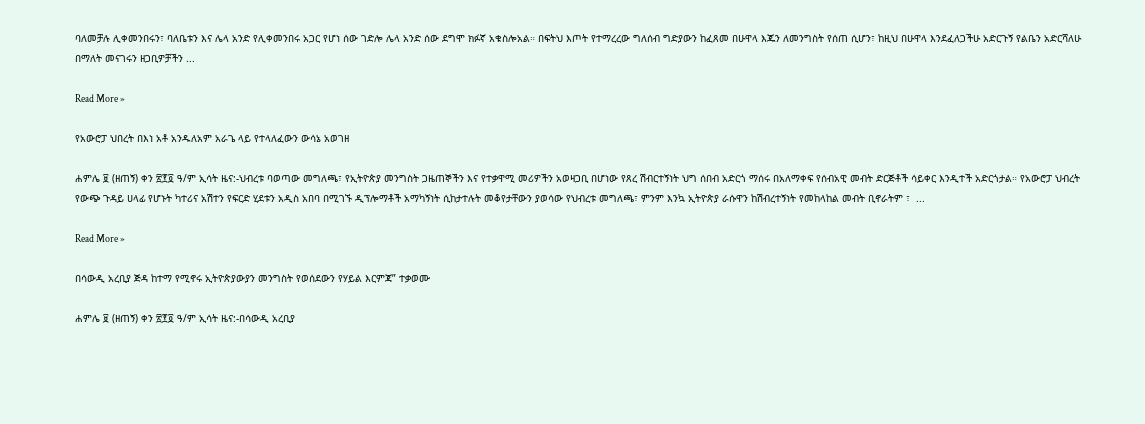ባለመቻሉ ሊቀመንበሩን፣ ባለቤቱን እና ሌላ አንድ የሊቀመንበሩ አጋር የሆነ ሰው ገድሎ ሌላ አንድ ሰው ደግሞ ክፉኛ አቁስሎአል። በፍትህ እጦት የተማረረው ግለሰብ ግድያውን ከፈጸመ በሁዋላ እጁን ለመንግስት የሰጠ ሲሆን፣ ከዚህ በሁዋላ እንደፈለጋችሁ አድርጉኝ የልቤን አድርሻለሁ በማለት መናገሩን ዘጋቢዎቻችን ...

Read More »

የአውሮፓ ህበረት በእነ አቶ አንዱለአም አራጌ ላይ የተላለፈውን ውሳኔ አወገዘ

ሐምሌ ፱ (ዘጠኝ) ቀን ፳፻፬ ዓ/ም ኢሳት ዜና:-ህብረቱ ባወጣው መግለጫ፣ የኢትዮጵያ መንግስት ጋዜጠኞችን እና የተቃዋሚ መሪዎችን አወዛጋቢ በሆነው የጸረ ሽብርተኝነት ህግ ሰበብ አድርጎ ማሰሩ በአለማቀፍ የሰብአዊ መብት ድርጅቶች ሳይቀር እንዲተች አድርጎታል። የአውሮፓ ህብረት የውጭ ጉዳይ ሀላፊ የሆኑት ካተሪና አሽተን የፍርድ ሂደቱን አዲስ አበባ በሚገኙ ዲፕሎማቶች አማካኝነት ሲከታተሉት መቆየታቸውን ያወሳው የህብረቱ መግለጫ፣ ምንም እንኳ ኢትዮጵያ ራሱዋን ከሽብረተኝነት የመከላከል መብት ቢኖራትም ፣  ...

Read More »

በሳውዲ አረቢያ ጅዳ ከተማ የሚኖሩ ኢትዮጵያውያን መንግስት የወሰደውን የሃይል እርምጃ” ተቃወሙ

ሐምሌ ፱ (ዘጠኝ) ቀን ፳፻፬ ዓ/ም ኢሳት ዜና:-በሳውዲ አረቢያ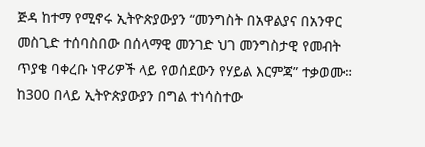ጅዳ ከተማ የሚኖሩ ኢትዮጵያውያን “መንግስት በአዋልያና በአንዋር መስጊድ ተሰባስበው በሰላማዊ መንገድ ህገ መንግስታዊ የመብት ጥያቄ ባቀረቡ ነዋሪዎች ላይ የወሰደውን የሃይል እርምጃ” ተቃወሙ።   ከ300 በላይ ኢትዮጵያውያን በግል ተነሳስተው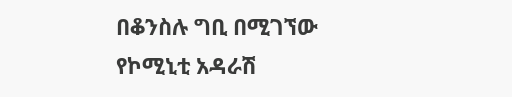በቆንስሉ ግቢ በሚገኘው የኮሚኒቲ አዳራሽ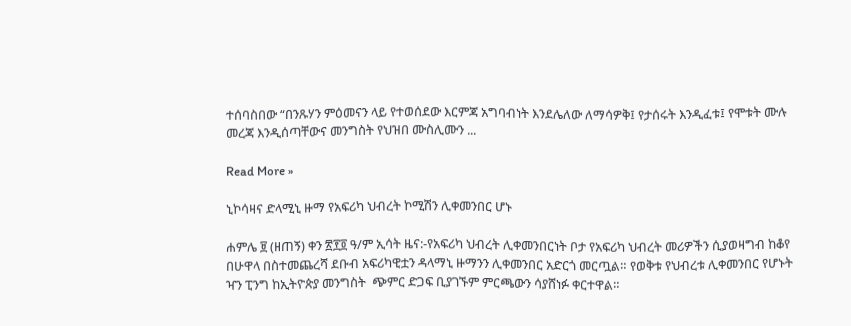ተሰባስበው “በንጹሃን ምዕመናን ላይ የተወሰደው እርምጃ አግባብነት እንደሌለው ለማሳዎቅ፤ የታሰሩት እንዲፈቱ፤ የሞቱት ሙሉ መረጃ እንዲሰጣቸውና መንግስት የህዝበ ሙስሊሙን ...

Read More »

ኒኮሳዛና ድላሚኒ ዙማ የአፍሪካ ህብረት ኮሚሽን ሊቀመንበር ሆኑ

ሐምሌ ፱ (ዘጠኝ) ቀን ፳፻፬ ዓ/ም ኢሳት ዜና:-የአፍሪካ ህብረት ሊቀመንበርነት ቦታ የአፍሪካ ህብረት መሪዎችን ሲያወዛግብ ከቆየ በሁዋላ በስተመጨረሻ ደቡብ አፍሪካዊቷን ዳላማኒ ዙማንን ሊቀመንበር አድርጎ መርጧል። የወቅቱ የህብረቱ ሊቀመንበር የሆኑት ዣን ፒንግ ከኢትዮጵያ መንግስት  ጭምር ድጋፍ ቢያገኙም ምርጫውን ሳያሸነፉ ቀርተዋል።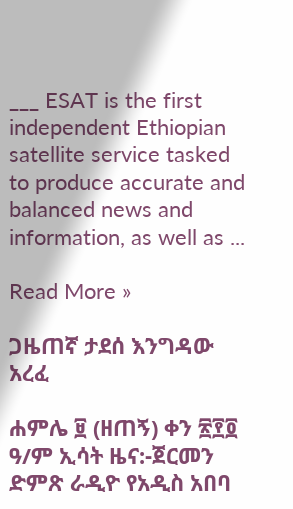___ ESAT is the first independent Ethiopian satellite service tasked to produce accurate and balanced news and information, as well as ...

Read More »

ጋዜጠኛ ታደሰ እንግዳው አረፈ

ሐምሌ ፱ (ዘጠኝ) ቀን ፳፻፬ ዓ/ም ኢሳት ዜና:-ጀርመን ድምጽ ራዲዮ የአዲስ አበባ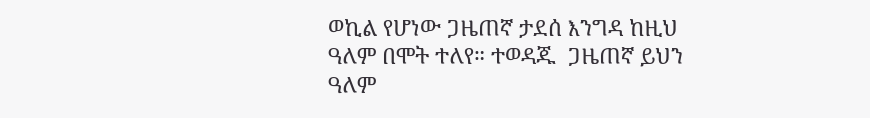ወኪል የሆነው ጋዜጠኛ ታደሰ እንግዳ ከዚህ ዓለም በሞት ተለየ። ተወዳጁ  ጋዜጠኛ ይህን ዓለም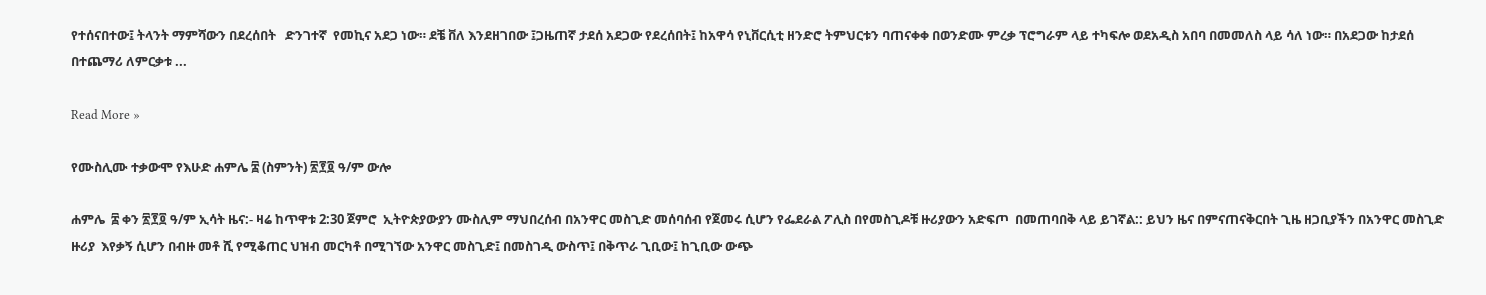የተሰናበተው፤ ትላንት ማምሻውን በደረሰበት   ድንገተኛ  የመኪና አደጋ ነው። ደቼ ቨለ እንደዘገበው ፤ጋዜጠኛ ታደሰ አደጋው የደረሰበት፤ ከአዋሳ የኒቨርሲቲ ዘንድሮ ትምህርቱን ባጠናቀቀ በወንድሙ ምረቃ ፕሮግራም ላይ ተካፍሎ ወደአዲስ አበባ በመመለስ ላይ ሳለ ነው። በአደጋው ከታደሰ በተጨማሪ ለምርቃቱ ...

Read More »

የሙስሊሙ ተቃውሞ የእሁድ ሐምሌ ፰ (ስምንት) ፳፻፬ ዓ/ም ውሎ

ሐምሌ  ፰ ቀን ፳፻፬ ዓ/ም ኢሳት ዜና:- ዛሬ ከጥዋቱ 2:30 ጀምሮ  ኢትዮጵያውያን ሙስሊም ማህበረሰብ በአንዋር መስጊድ መሰባሰብ የጀመሩ ሲሆን የፌደራል ፖሊስ በየመስጊዶቹ ዙሪያውን አድፍጦ  በመጠባበቅ ላይ ይገኛል:: ይህን ዜና በምናጠናቅርበት ጊዜ ዘጋቢያችን በአንዋር መስጊድ ዙሪያ  እየቃኝ ሲሆን በብዙ መቶ ሺ የሚቆጠር ህዝብ መርካቶ በሚገኘው አንዋር መስጊድ፤ በመስገዲ ውስጥ፤ በቅጥራ ጊቢው፤ ከጊቢው ውጭ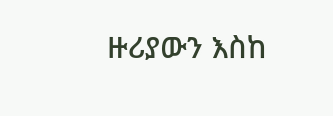ዙሪያውን እስከ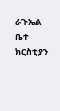ራጉኤል ቤተ ክርስቲያን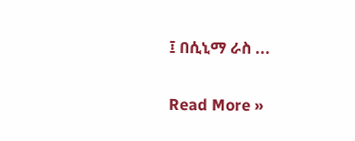፤ በሲኒማ ራስ ...

Read More »